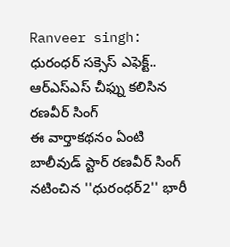Ranveer singh: ధురంధర్ సక్సెస్ ఎఫెక్ట్.. ఆర్ఎస్ఎస్ చీఫ్ను కలిసిన రణవీర్ సింగ్
ఈ వార్తాకథనం ఏంటి
బాలీవుడ్ స్టార్ రణవీర్ సింగ్ నటించిన ''ధురంధర్2'' భారీ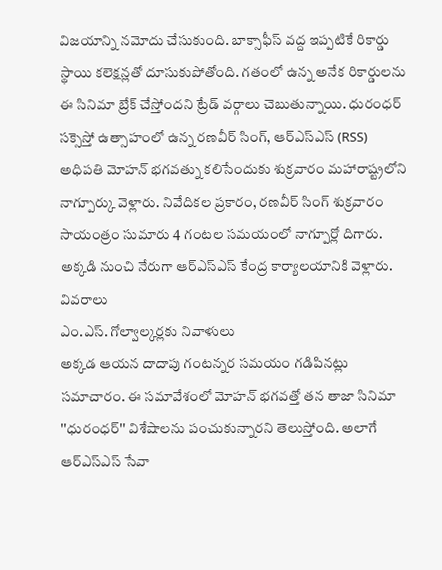విజయాన్ని నమోదు చేసుకుంది. బాక్సాఫీస్ వద్ద ఇప్పటికే రికార్డు స్థాయి కలెక్షన్లతో దూసుకుపోతోంది. గతంలో ఉన్న అనేక రికార్డులను ఈ సినిమా బ్రేక్ చేస్తోందని ట్రేడ్ వర్గాలు చెబుతున్నాయి. ధురంధర్ సక్సెస్తో ఉత్సాహంలో ఉన్న రణవీర్ సింగ్, ఆర్ఎస్ఎస్ (RSS) అధిపతి మోహన్ భగవత్ను కలిసేందుకు శుక్రవారం మహారాష్ట్రలోని నాగ్పూర్కు వెళ్లారు. నివేదికల ప్రకారం, రణవీర్ సింగ్ శుక్రవారం సాయంత్రం సుమారు 4 గంటల సమయంలో నాగ్పూర్లో దిగారు. అక్కడి నుంచి నేరుగా ఆర్ఎస్ఎస్ కేంద్ర కార్యాలయానికి వెళ్లారు.
వివరాలు
ఎం.ఎస్. గోల్వాల్కర్లకు నివాళులు
అక్కడ ఆయన దాదాపు గంటన్నర సమయం గడిపినట్లు సమాచారం. ఈ సమావేశంలో మోహన్ భగవత్తో తన తాజా సినిమా ''ధురంధర్'' విశేషాలను పంచుకున్నారని తెలుస్తోంది. అలాగే ఆర్ఎస్ఎస్ సేవా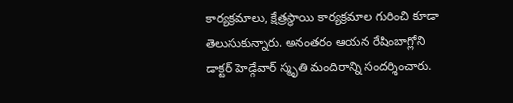కార్యక్రమాలు, క్షేత్రస్థాయి కార్యక్రమాల గురించి కూడా తెలుసుకున్నారు. అనంతరం ఆయన రేషింబాగ్లోని డాక్టర్ హెడ్గేవార్ స్మృతి మందిరాన్ని సందర్శించారు.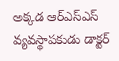అక్కడ ఆర్ఎస్ఎస్ వ్యవస్థాపకుడు డాక్టర్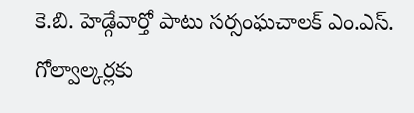కె.బి. హెడ్గేవార్తో పాటు సర్సంఘచాలక్ ఎం.ఎస్. గోల్వాల్కర్లకు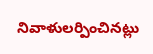నివాళులర్పించినట్లు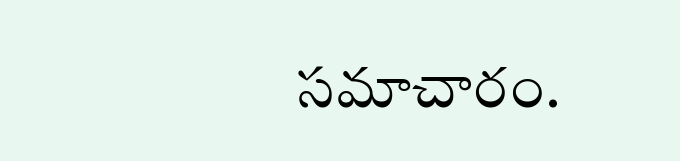సమాచారం.